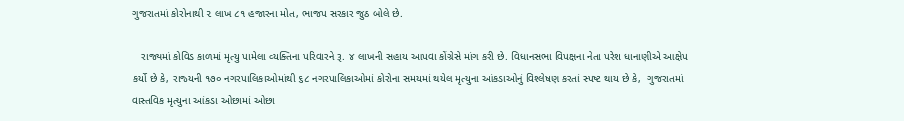ગુજરાતમાં કોરોનાથી ૨ લાખ ૮૧ હજારના મોત, ભાજપ સરકાર જુઠ બોલે છે.

   રાજ્યમાં કોવિડ કાળમાં મૃત્‍યુ પામેલા વ્‍યક્‍તિના પરિવારને રૂ. ૪ લાખની સહાય આપવા કોંગ્રેસે માંગ કરી છે. વિધાનસભા વિપક્ષના નેતા પરેશ ધાનાણીએ આક્ષેપ કર્યો છે કે, રાજ્‍યની ૧૭૦ નગરપાલિકાઓમાંથી ૬૮ નગરપાલિકાઓમાં કોરોના સમયમાં થયેલ મૃત્‍યુના આંકડાઓનું વિશ્‍લેષણ કરતાં સ્‍પષ્‍ટ થાય છે કે,  ગુજરાતમાં વાસ્‍તવિક મૃત્‍યુના આંકડા ઓછામાં ઓછા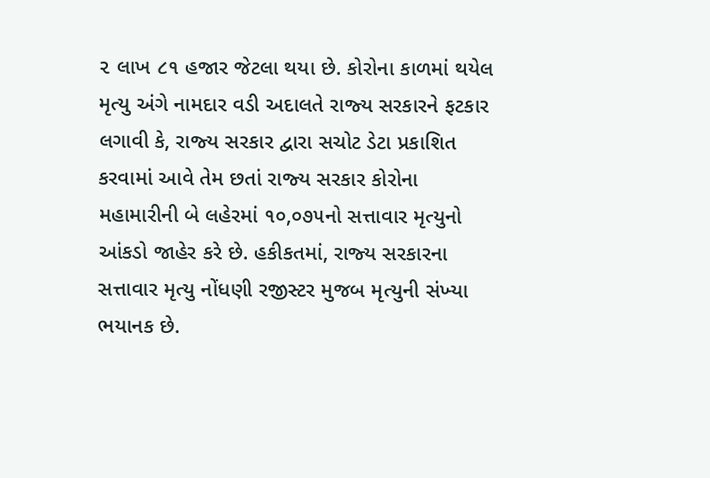૨ લાખ ૮૧ હજાર જેટલા થયા છે. કોરોના કાળમાં થયેલ મૃત્‍યુ અંગે નામદાર વડી અદાલતે રાજ્‍ય સરકારને ફટકાર લગાવી કે, રાજ્‍ય સરકાર દ્વારા સચોટ ડેટા પ્રકાશિત કરવામાં આવે તેમ છતાં રાજ્‍ય સરકાર કોરોના મહામારીની બે લહેરમાં ૧૦,૦૭૫નો સત્તાવાર મૃત્‍યુનો આંકડો જાહેર કરે છે. હકીકતમાં, રાજ્‍ય સરકારના સત્તાવાર મૃત્‍યુ નોંધણી રજીસ્‍ટર મુજબ મૃત્‍યુની સંખ્‍યા ભયાનક છે.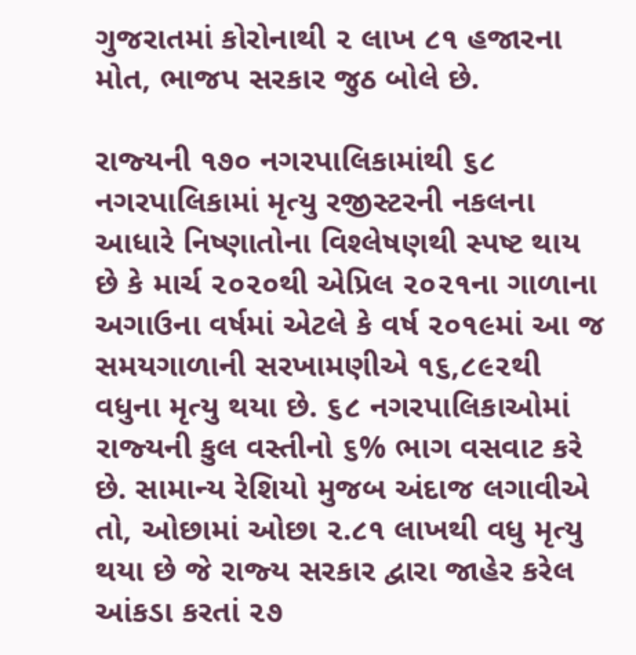ગુજરાતમાં કોરોનાથી ૨ લાખ ૮૧ હજારના મોત, ભાજપ સરકાર જુઠ બોલે છે.

રાજ્‍યની ૧૭૦ નગરપાલિકામાંથી ૬૮ નગરપાલિકામાં મૃત્‍યુ રજીસ્‍ટરની નકલના આધારે નિષ્‍ણાતોના વિશ્‍લેષણથી સ્‍પષ્‍ટ થાય છે કે માર્ચ ૨૦૨૦થી એપ્રિલ ૨૦૨૧ના ગાળાના અગાઉના વર્ષમાં એટલે કે વર્ષ ૨૦૧૯માં આ જ સમયગાળાની સરખામણીએ ૧૬,૮૯૨થી વધુના મૃત્‍યુ થયા છે. ૬૮ નગરપાલિકાઓમાં રાજ્‍યની કુલ વસ્‍તીનો ૬% ભાગ વસવાટ કરે છે. સામાન્‍ય રેશિયો મુજબ અંદાજ લગાવીએ તો, ઓછામાં ઓછા ૨.૮૧ લાખથી વધુ મૃત્‍યુ થયા છે જે રાજ્‍ય સરકાર દ્વારા જાહેર કરેલ આંકડા કરતાં ૨૭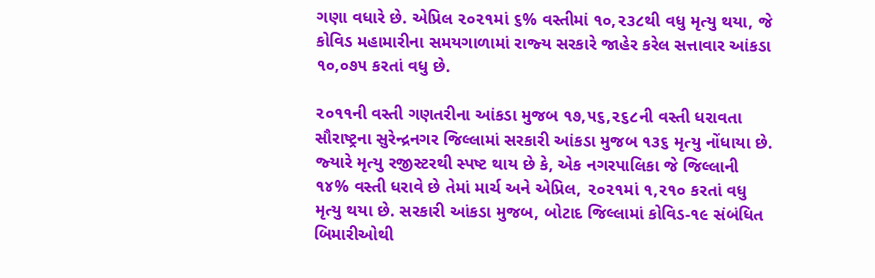ગણા વધારે છે. એપ્રિલ ૨૦૨૧માં ૬% વસ્‍તીમાં ૧૦,૨૩૮થી વધુ મૃત્‍યુ થયા, જે કોવિડ મહામારીના સમયગાળામાં રાજ્‍ય સરકારે જાહેર કરેલ સત્તાવાર આંકડા ૧૦,૦૭૫ કરતાં વધુ છે.

૨૦૧૧ની વસ્‍તી ગણતરીના આંકડા મુજબ ૧૭,૫૬,૨૬૮ની વસ્‍તી ધરાવતા સૌરાષ્‍ટ્રના સુરેન્‍દ્રનગર જિલ્લામાં સરકારી આંકડા મુજબ ૧૩૬ મૃત્‍યુ નોંધાયા છે. જ્‍યારે મૃત્‍યુ રજીસ્‍ટરથી સ્‍પષ્‍ટ થાય છે કે, એક નગરપાલિકા જે જિલ્લાની ૧૪% વસ્‍તી ધરાવે છે તેમાં માર્ચ અને એપ્રિલ, ૨૦૨૧માં ૧,૨૧૦ કરતાં વધુ મૃત્‍યુ થયા છે. સરકારી આંકડા મુજબ, બોટાદ જિલ્લામાં કોવિડ-૧૯ સંબંધિત બિમારીઓથી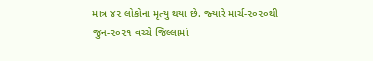માત્ર ૪૨ લોકોના મૃત્‍યુ થયા છે. જ્‍યારે માર્ચ-૨૦૨૦થી જુન-૨૦૨૧ વચ્‍ચે જિલ્લામાં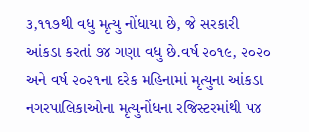૩,૧૧૭થી વધુ મૃત્‍યુ નોંધાયા છે, જે સરકારી આંકડા કરતાં ૭૪ ગણા વધુ છે.વર્ષ ૨૦૧૯, ૨૦૨૦ અને વર્ષ ૨૦૨૧ના દરેક મહિનામાં મૃત્યુના આંકડા નગરપાલિકાઓના મૃત્યુનોંધના રજિસ્ટરમાંથી ૫૪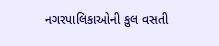નગરપાલિકાઓની કુલ વસતી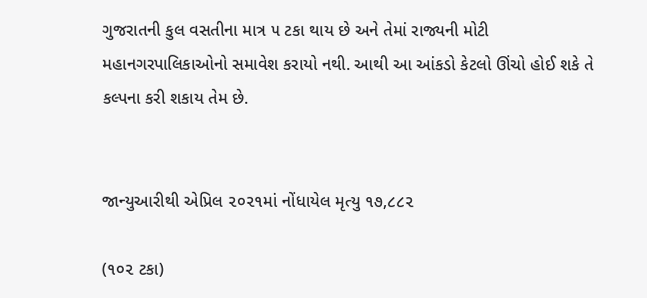ગુજરાતની કુલ વસતીના માત્ર ૫ ટકા થાય છે અને તેમાં રાજ્યની મોટી મહાનગરપાલિકાઓનો સમાવેશ કરાયો નથી. આથી આ આંકડો કેટલો ઊંચો હોઈ શકે તે કલ્પના કરી શકાય તેમ છે.


જાન્યુઆરીથી એપ્રિલ ૨૦૨૧માં નોંધાયેલ મૃત્યુ ૧૭,૮૮૨

(૧૦૨ ટકા)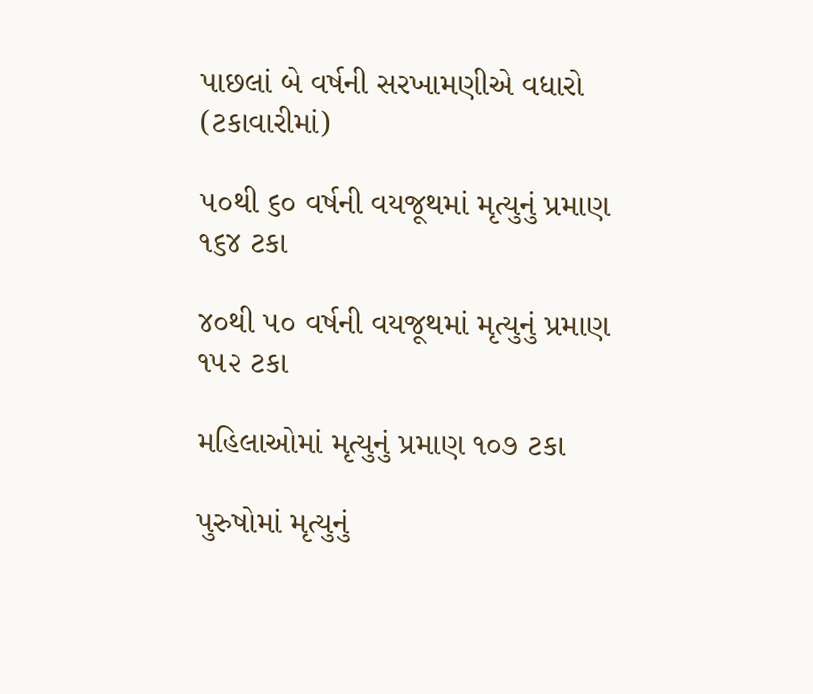પાછલાં બે વર્ષની સરખામણીએ વધારો (ટકાવારીમાં)

૫૦થી ૬૦ વર્ષની વયજૂથમાં મૃત્યુનું પ્રમાણ ૧૬૪ ટકા

૪૦થી ૫૦ વર્ષની વયજૂથમાં મૃત્યુનું પ્રમાણ ૧૫૨ ટકા

મહિલાઓમાં મૃત્યુનું પ્રમાણ ૧૦૭ ટકા

પુરુષોમાં મૃત્યુનું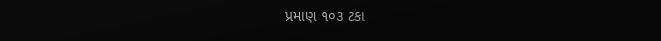પ્રમાણ ૧૦૩ ટકા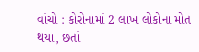વાંચો : કોરોનામાં 2 લાખ લોકોના મોત થયા, છતાં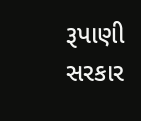રૂપાણી સરકાર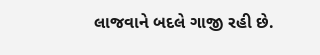લાજવાને બદલે ગાજી રહી છે.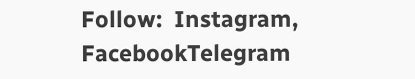Follow:  Instagram, FacebookTelegram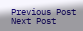Previous Post Next Post